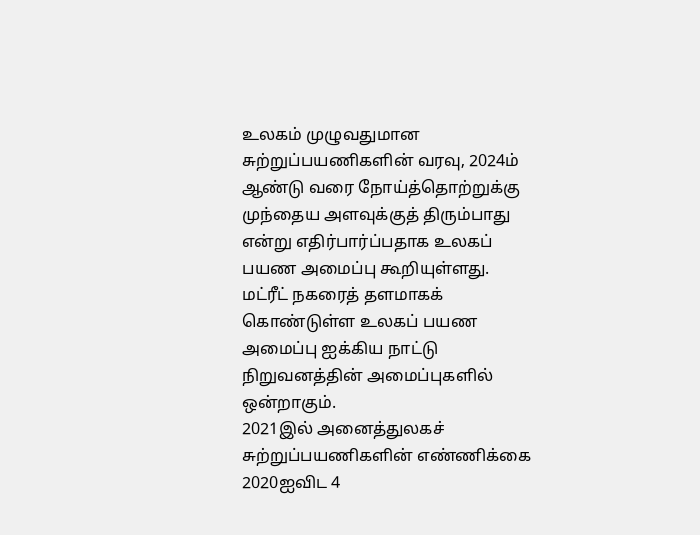உலகம் முழுவதுமான சுற்றுப்பயணிகளின் வரவு, 2024ம் ஆண்டு வரை நோய்த்தொற்றுக்கு முந்தைய அளவுக்குத் திரும்பாது என்று எதிர்பார்ப்பதாக உலகப் பயண அமைப்பு கூறியுள்ளது.
மட்ரீட் நகரைத் தளமாகக் கொண்டுள்ள உலகப் பயண அமைப்பு ஐக்கிய நாட்டு நிறுவனத்தின் அமைப்புகளில் ஒன்றாகும்.
2021இல் அனைத்துலகச் சுற்றுப்பயணிகளின் எண்ணிக்கை 2020ஐவிட 4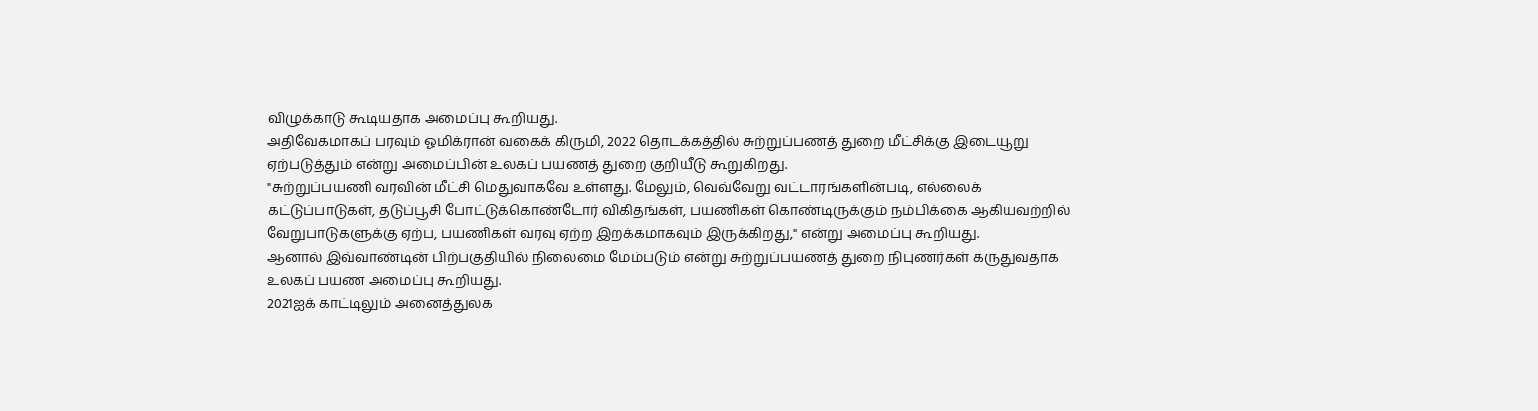விழுக்காடு கூடியதாக அமைப்பு கூறியது.
அதிவேகமாகப் பரவும் ஓமிக்ரான் வகைக் கிருமி, 2022 தொடக்கத்தில் சுற்றுப்பணத் துறை மீட்சிக்கு இடையூறு ஏற்படுத்தும் என்று அமைப்பின் உலகப் பயணத் துறை குறியீடு கூறுகிறது.
"சுற்றுப்பயணி வரவின் மீட்சி மெதுவாகவே உள்ளது. மேலும், வெவ்வேறு வட்டாரங்களின்படி, எல்லைக் கட்டுப்பாடுகள், தடுப்பூசி போட்டுக்கொண்டோர் விகிதங்கள், பயணிகள் கொண்டிருக்கும் நம்பிக்கை ஆகியவற்றில் வேறுபாடுகளுக்கு ஏற்ப, பயணிகள் வரவு ஏற்ற இறக்கமாகவும் இருக்கிறது," என்று அமைப்பு கூறியது.
ஆனால் இவ்வாண்டின் பிற்பகுதியில் நிலைமை மேம்படும் என்று சுற்றுப்பயணத் துறை நிபுணர்கள் கருதுவதாக உலகப் பயண அமைப்பு கூறியது.
2021ஐக் காட்டிலும் அனைத்துலக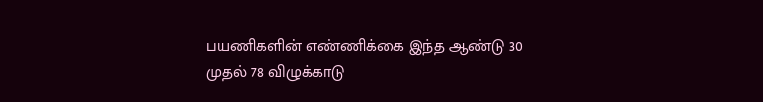பயணிகளின் எண்ணிக்கை இந்த ஆண்டு 30 முதல் 78 விழுக்காடு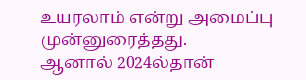உயரலாம் என்று அமைப்பு முன்னுரைத்தது.
ஆனால் 2024ல்தான்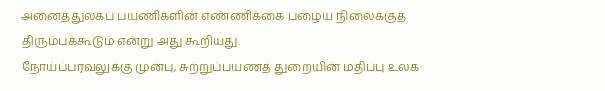அனைத்துலகப் பயணிகளின் எண்ணிக்கை பழைய நிலைக்குத் திரும்பக்கூடும் என்று அது கூறியது.
நோய்ப்பரவலுக்கு முன்பு, சுற்றுப்பயணத் துறையின் மதிப்பு உலக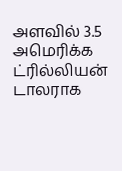அளவில் 3.5 அமெரிக்க ட்ரில்லியன் டாலராக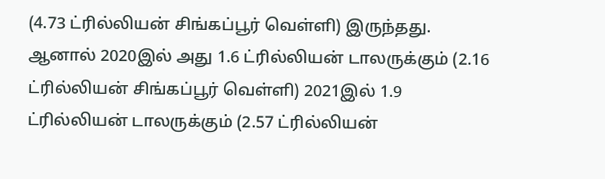(4.73 ட்ரில்லியன் சிங்கப்பூர் வெள்ளி) இருந்தது.
ஆனால் 2020இல் அது 1.6 ட்ரில்லியன் டாலருக்கும் (2.16 ட்ரில்லியன் சிங்கப்பூர் வெள்ளி) 2021இல் 1.9 ட்ரில்லியன் டாலருக்கும் (2.57 ட்ரில்லியன்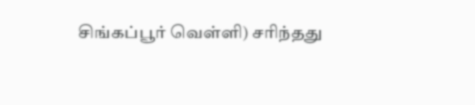சிங்கப்பூர் வெள்ளி) சரிந்தது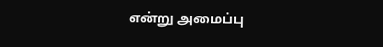என்று அமைப்பு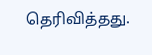தெரிவித்தது.